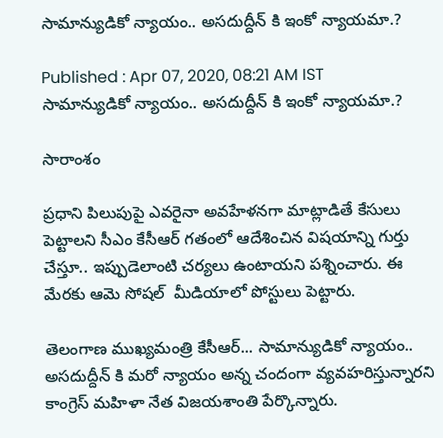సామాన్యుడికో న్యాయం.. అసదుద్దీన్ కి ఇంకో న్యాయమా.?

Published : Apr 07, 2020, 08:21 AM IST
సామాన్యుడికో న్యాయం.. అసదుద్దీన్ కి ఇంకో న్యాయమా.?

సారాంశం

ప్రధాని పిలుపుపై ఎవరైనా అవహేళనగా మాట్లాడితే కేసులు పెట్టాలని సీఎం కేసీఆర్ గతంలో ఆదేశించిన విషయాన్ని గుర్తు చేస్తూ.. ఇప్పుడెలాంటి చర్యలు ఉంటాయని పశ్నించారు. ఈ మేరకు ఆమె సోషల్  మీడియాలో పోస్టులు పెట్టారు.

తెలంగాణ ముఖ్యమంత్రి కేసీఆర్... సామాన్యుడికో న్యాయం.. అసదుద్దీన్ కి మరో న్యాయం అన్న చందంగా వ్యవహరిస్తున్నారని కాంగ్రెస్ మహిళా నేత విజయశాంతి పేర్కొన్నారు.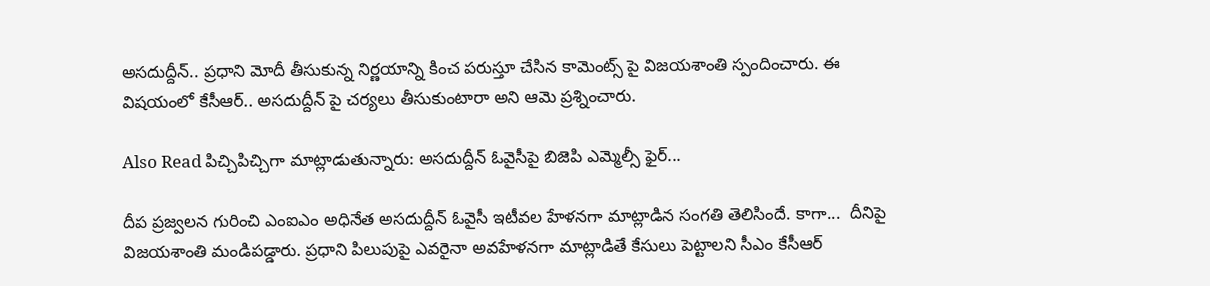అసదుద్దీన్.. ప్రధాని మోదీ తీసుకున్న నిర్ణయాన్ని కించ పరుస్తూ చేసిన కామెంట్స్ పై విజయశాంతి స్పందించారు. ఈ విషయంలో కేసీఆర్.. అసదుద్దీన్ పై చర్యలు తీసుకుంటారా అని ఆమె ప్రశ్నించారు.

Also Read పిచ్చిపిచ్చిగా మాట్లాడుతున్నారు: అసదుద్దీన్ ఓవైసీపై బిజెపి ఎమ్మెల్సీ ఫైర్...

దీప ప్రజ్వలన గురించి ఎంఐఎం అధినేత అసదుద్దీన్ ఓవైసీ ఇటీవల హేళనగా మాట్లాడిన సంగతి తెలిసిందే. కాగా...  దీనిపై విజయశాంతి మండిపడ్డారు. ప్రధాని పిలుపుపై ఎవరైనా అవహేళనగా మాట్లాడితే కేసులు పెట్టాలని సీఎం కేసీఆర్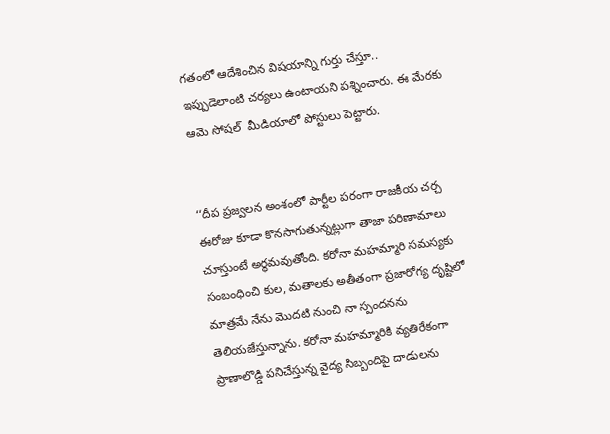గతంలో ఆదేశించిన విషయాన్ని గుర్తు చేస్తూ.. ఇప్పుడెలాంటి చర్యలు ఉంటాయని పశ్నించారు. ఈ మేరకు ఆమె సోషల్  మీడియాలో పోస్టులు పెట్టారు.


‘‘దీప ప్రజ్వలన అంశంలో పార్టీల పరంగా రాజకీయ చర్చ ఈరోజు కూడా కొనసాగుతున్నట్లుగా తాజా పరిణామాలు చూస్తుంటే అర్థమవుతోంది. కరోనా మహమ్మారి సమస్యకు సంబంధించి కుల, మతాలకు అతీతంగా ప్రజారోగ్య దృష్టిలో మాత్రమే నేను మొదటి నుంచి నా స్పందనను తెలియజేస్తున్నాను. కరోనా మహమ్మారికి వ్యతిరేకంగా ప్రాణాలొడ్డి పనిచేస్తున్న వైద్య సిబ్బందిపై దాడులను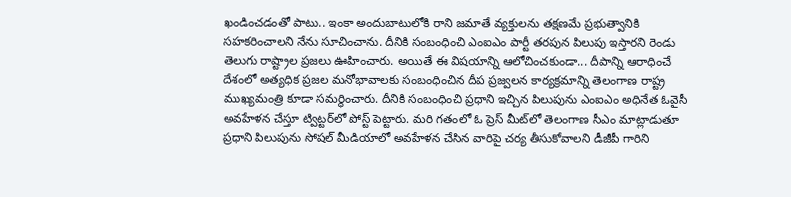ఖండించడంతో పాటు.. ఇంకా అందుబాటులోకి రాని జమాతే వ్యక్తులను తక్షణమే ప్రభుత్వానికి సహకరించాలని నేను సూచించాను. దీనికి సంబంధించి ఎంఐఎం పార్టీ తరపున పిలుపు ఇస్తారని రెండు తెలుగు రాష్ట్రాల ప్రజలు ఊహించారు. అయితే ఈ విషయాన్ని ఆలోచించకుండా... దీపాన్ని ఆరాధించే దేశంలో అత్యధిక ప్రజల మనోభావాలకు సంబంధించిన దీప ప్రజ్వలన కార్యక్రమాన్ని తెలంగాణ రాష్ట్ర ముఖ్యమంత్రి కూడా సమర్థించారు. దీనికి సంబంధించి ప్రధాని ఇచ్చిన పిలుపును ఎంఐఎం అధినేత ఓవైసీ అవహేళన చేస్తూ ట్విట్టర్‌లో పోస్ట్ పెట్టారు. మరి గతంలో ఓ ప్రెస్ మీట్‌లో తెలంగాణ సీఎం మాట్లాడుతూ ప్రధాని పిలుపును సోషల్ మీడియాలో అవహేళన చేసిన వారిపై చర్య తీసుకోవాలని డీజీపీ గారిని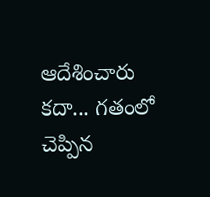ఆదేశించారు కదా... గతంలో చెప్పిన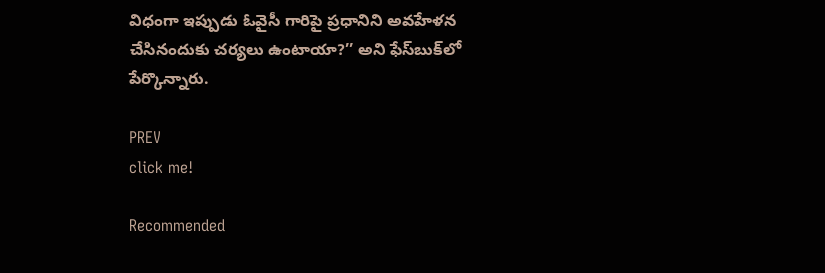విధంగా ఇప్పుడు ఓవైసీ గారిపై ప్రధానిని అవహేళన చేసినందుకు చర్యలు ఉంటాయా?’’ అని ఫేస్‌బుక్‌లో పేర్కొన్నారు.

PREV
click me!

Recommended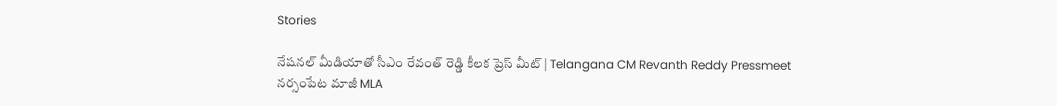Stories

నేషనల్ మీడియాతో సీఎం రేవంత్ రెడ్డి కీలక ప్రెస్ మీట్ | Telangana CM Revanth Reddy Pressmeet
నర్సంపేట మాజీ MLA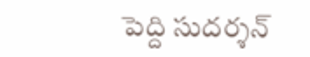పెద్ది సుదర్శన్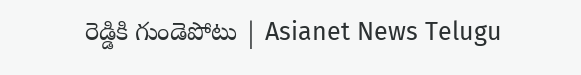రెడ్డికి గుండెపోటు | Asianet News Telugu